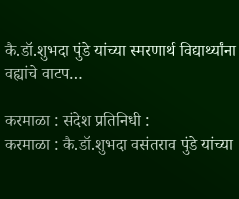कै.डॉ.शुभदा पुंडे यांच्या स्मरणार्थ विद्यार्थ्यांना वह्यांचे वाटप…

करमाळा : संदेश प्रतिनिधी :
करमाळा : कै.डॉ.शुभदा वसंतराव पुंडे यांच्या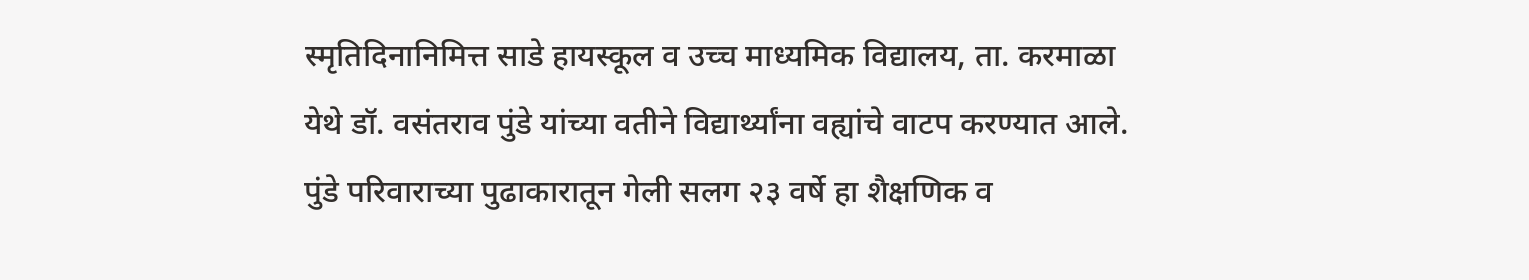स्मृतिदिनानिमित्त साडे हायस्कूल व उच्च माध्यमिक विद्यालय, ता. करमाळा येथे डॉ. वसंतराव पुंडे यांच्या वतीने विद्यार्थ्यांना वह्यांचे वाटप करण्यात आले. पुंडे परिवाराच्या पुढाकारातून गेली सलग २३ वर्षे हा शैक्षणिक व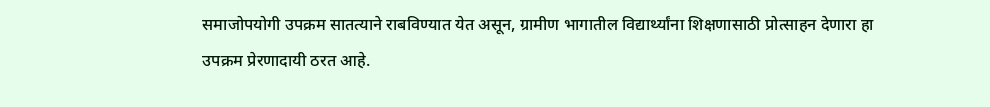समाजोपयोगी उपक्रम सातत्याने राबविण्यात येत असून, ग्रामीण भागातील विद्यार्थ्यांना शिक्षणासाठी प्रोत्साहन देणारा हा उपक्रम प्रेरणादायी ठरत आहे.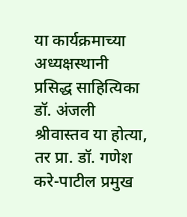या कार्यक्रमाच्या अध्यक्षस्थानी प्रसिद्ध साहित्यिका डॉ. अंजली श्रीवास्तव या होत्या, तर प्रा. डॉ. गणेश करे-पाटील प्रमुख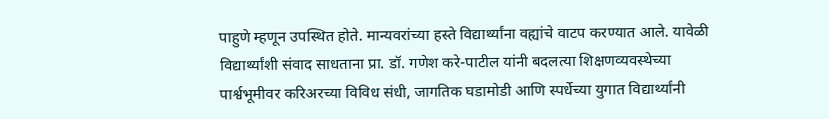पाहुणे म्हणून उपस्थित होते. मान्यवरांच्या हस्ते विद्यार्थ्यांना वह्यांचे वाटप करण्यात आले. यावेळी विद्यार्थ्यांशी संवाद साधताना प्रा. डॉ. गणेश करे-पाटील यांनी बदलत्या शिक्षणव्यवस्थेच्या पार्श्वभूमीवर करिअरच्या विविध संधी, जागतिक घडामोडी आणि स्पर्धेच्या युगात विद्यार्थ्यांनी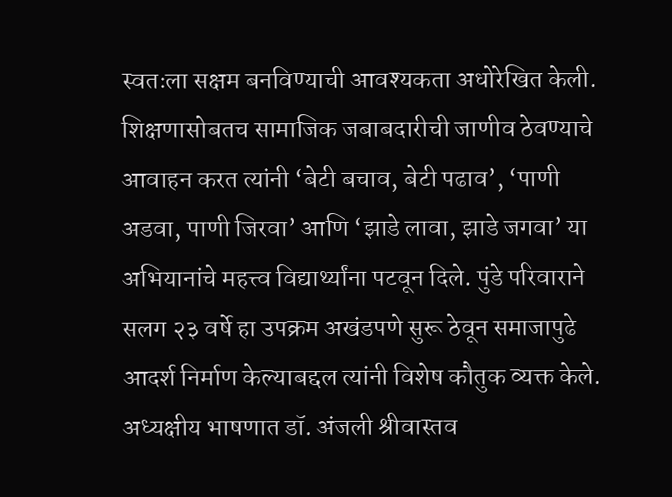स्वतःला सक्षम बनविण्याची आवश्यकता अधोरेखित केली. शिक्षणासोबतच सामाजिक जबाबदारीची जाणीव ठेवण्याचे आवाहन करत त्यांनी ‘बेटी बचाव, बेटी पढाव’, ‘पाणी अडवा, पाणी जिरवा’ आणि ‘झाडे लावा, झाडे जगवा’ या अभियानांचे महत्त्व विद्यार्थ्यांना पटवून दिले. पुंडे परिवाराने सलग २३ वर्षे हा उपक्रम अखंडपणे सुरू ठेवून समाजापुढे आदर्श निर्माण केल्याबद्दल त्यांनी विशेष कौतुक व्यक्त केले.
अध्यक्षीय भाषणात डॉ. अंजली श्रीवास्तव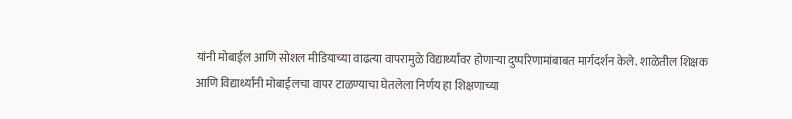यांनी मोबाईल आणि सोशल मीडियाच्या वाढत्या वापरामुळे विद्यार्थ्यांवर होणाऱ्या दुष्परिणामांबाबत मार्गदर्शन केले. शाळेतील शिक्षक आणि विद्यार्थ्यांनी मोबाईलचा वापर टाळण्याचा घेतलेला निर्णय हा शिक्षणाच्या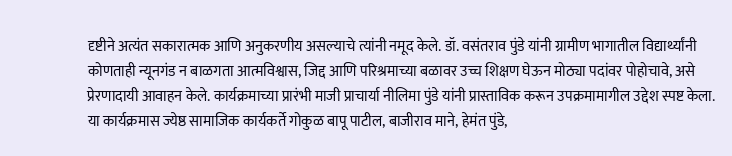दृष्टीने अत्यंत सकारात्मक आणि अनुकरणीय असल्याचे त्यांनी नमूद केले. डॉ. वसंतराव पुंडे यांनी ग्रामीण भागातील विद्यार्थ्यांनी कोणताही न्यूनगंड न बाळगता आत्मविश्वास, जिद्द आणि परिश्रमाच्या बळावर उच्च शिक्षण घेऊन मोठ्या पदांवर पोहोचावे, असे प्रेरणादायी आवाहन केले. कार्यक्रमाच्या प्रारंभी माजी प्राचार्या नीलिमा पुंडे यांनी प्रास्ताविक करून उपक्रमामागील उद्देश स्पष्ट केला.
या कार्यक्रमास ज्येष्ठ सामाजिक कार्यकर्ते गोकुळ बापू पाटील, बाजीराव माने, हेमंत पुंडे,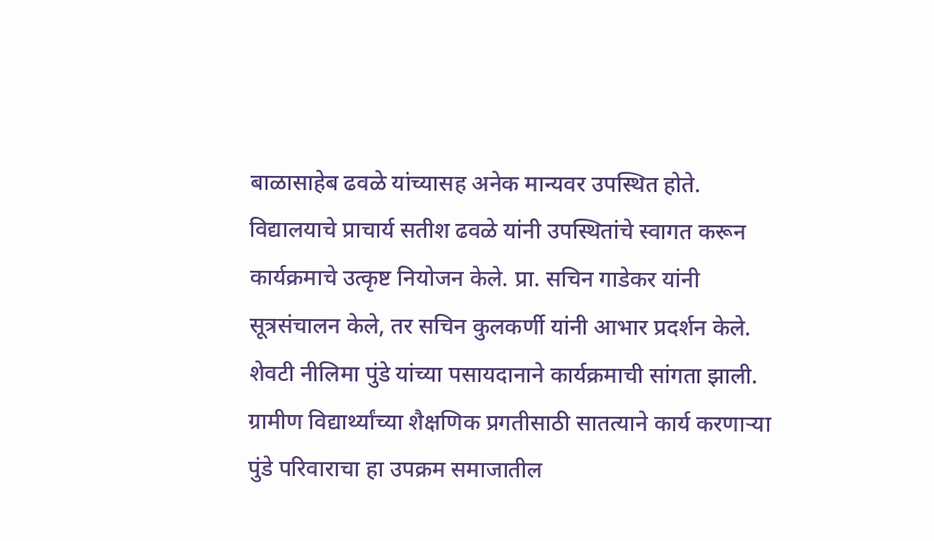बाळासाहेब ढवळे यांच्यासह अनेक मान्यवर उपस्थित होते. विद्यालयाचे प्राचार्य सतीश ढवळे यांनी उपस्थितांचे स्वागत करून कार्यक्रमाचे उत्कृष्ट नियोजन केले. प्रा. सचिन गाडेकर यांनी सूत्रसंचालन केले, तर सचिन कुलकर्णी यांनी आभार प्रदर्शन केले. शेवटी नीलिमा पुंडे यांच्या पसायदानाने कार्यक्रमाची सांगता झाली. ग्रामीण विद्यार्थ्यांच्या शैक्षणिक प्रगतीसाठी सातत्याने कार्य करणाऱ्या पुंडे परिवाराचा हा उपक्रम समाजातील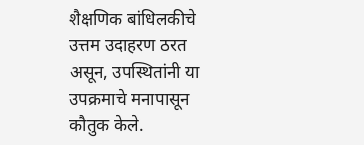शैक्षणिक बांधिलकीचे उत्तम उदाहरण ठरत असून, उपस्थितांनी या उपक्रमाचे मनापासून कौतुक केले.